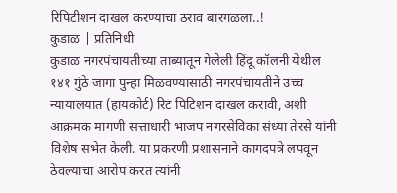रिपिटीशन दाखल करण्याचा ठराव बारगळला..!
कुडाळ | प्रतिनिधी
कुडाळ नगरपंचायतीच्या ताब्यातून गेलेली हिंदू कॉलनी येथील १४१ गुंठे जागा पुन्हा मिळवण्यासाठी नगरपंचायतीने उच्च न्यायालयात (हायकोर्ट) रिट पिटिशन दाखल करावी, अशी आक्रमक मागणी सत्ताधारी भाजप नगरसेविका संध्या तेरसे यांनी विशेष सभेत केली. या प्रकरणी प्रशासनाने कागदपत्रे लपवून ठेवल्याचा आरोप करत त्यांनी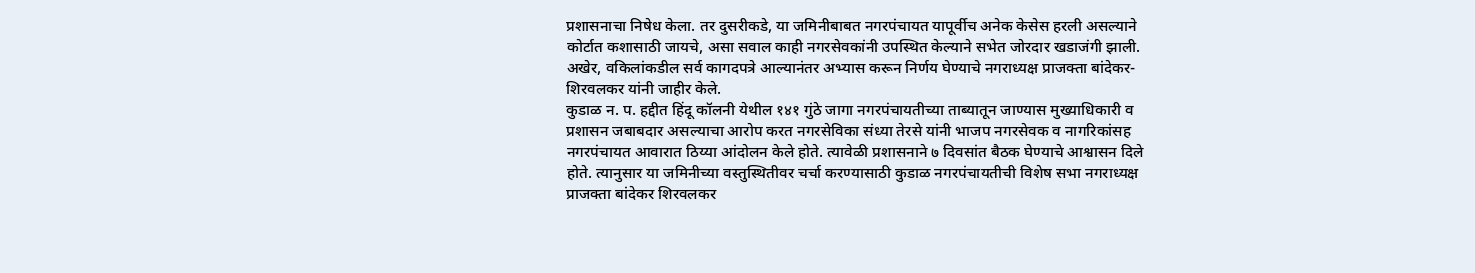प्रशासनाचा निषेध केला. तर दुसरीकडे, या जमिनीबाबत नगरपंचायत यापूर्वीच अनेक केसेस हरली असल्याने कोर्टात कशासाठी जायचे, असा सवाल काही नगरसेवकांनी उपस्थित केल्याने सभेत जोरदार खडाजंगी झाली. अखेर, वकिलांकडील सर्व कागदपत्रे आल्यानंतर अभ्यास करून निर्णय घेण्याचे नगराध्यक्ष प्राजक्ता बांदेकर-शिरवलकर यांनी जाहीर केले.
कुडाळ न. प. हद्दीत हिंदू कॉलनी येथील १४१ गुंठे जागा नगरपंचायतीच्या ताब्यातून जाण्यास मुख्याधिकारी व प्रशासन जबाबदार असल्याचा आरोप करत नगरसेविका संध्या तेरसे यांनी भाजप नगरसेवक व नागरिकांसह नगरपंचायत आवारात ठिय्या आंदोलन केले होते. त्यावेळी प्रशासनाने ७ दिवसांत बैठक घेण्याचे आश्वासन दिले होते. त्यानुसार या जमिनीच्या वस्तुस्थितीवर चर्चा करण्यासाठी कुडाळ नगरपंचायतीची विशेष सभा नगराध्यक्ष प्राजक्ता बांदेकर शिरवलकर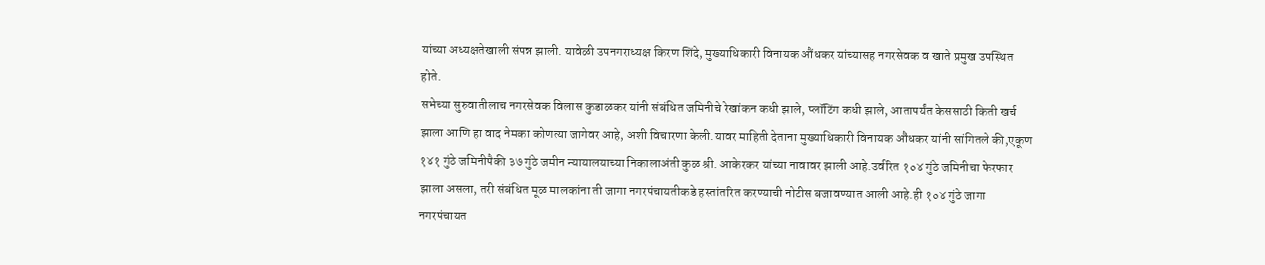यांच्या अध्यक्षतेखाली संपन्न झाली. यावेळी उपनगराध्यक्ष किरण शिंदे, मुख्याधिकारी विनायक औंधकर यांच्यासह नगरसेवक व खाते प्रमुख उपस्थित होते.
सभेच्या सुरुवातीलाच नगरसेवक विलास कुडाळकर यांनी संबंधित जमिनीचे रेखांकन कधी झाले, प्लॉटिंग कधी झाले, आतापर्यंत केससाठी किती खर्च झाला आणि हा वाद नेमका कोणत्या जागेवर आहे, अशी विचारणा केली.यावर माहिती देताना मुख्याधिकारी विनायक औंधकर यांनी सांगितले की,एकूण १४१ गुंठे जमिनीपैकी ३७ गुंठे जमीन न्यायालयाच्या निकालाअंती कुळ श्री. आकेरकर यांच्या नावावर झाली आहे.उर्वरित १०४ गुंठे जमिनीचा फेरफार झाला असला, तरी संबंधित मूळ मालकांना ती जागा नगरपंचायतीकडे हस्तांतरित करण्याची नोटीस बजावण्यात आली आहे.ही १०४ गुंठे जागा नगरपंचायत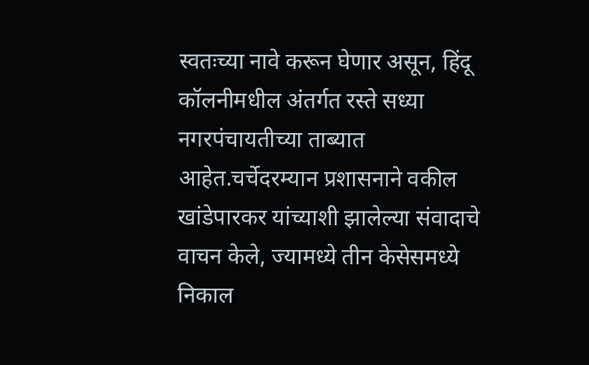स्वतःच्या नावे करून घेणार असून, हिंदू कॉलनीमधील अंतर्गत रस्ते सध्या नगरपंचायतीच्या ताब्यात आहेत.चर्चेदरम्यान प्रशासनाने वकील खांडेपारकर यांच्याशी झालेल्या संवादाचे वाचन केले, ज्यामध्ये तीन केसेसमध्ये निकाल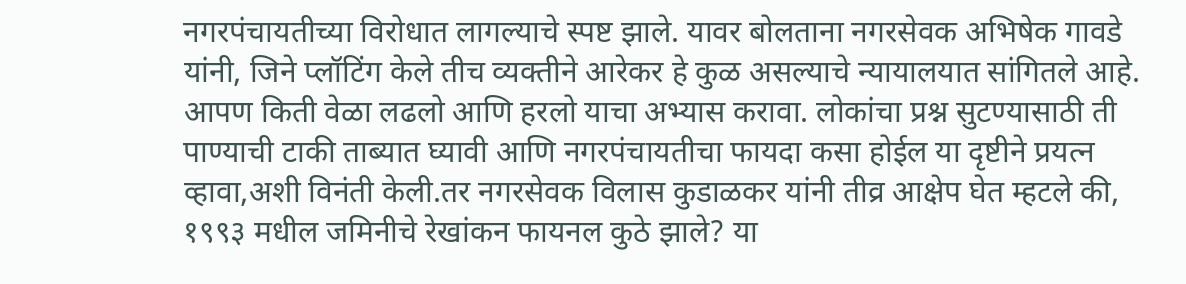नगरपंचायतीच्या विरोधात लागल्याचे स्पष्ट झाले. यावर बोलताना नगरसेवक अभिषेक गावडे यांनी, जिने प्लॉटिंग केले तीच व्यक्तीने आरेकर हे कुळ असल्याचे न्यायालयात सांगितले आहे. आपण किती वेळा लढलो आणि हरलो याचा अभ्यास करावा. लोकांचा प्रश्न सुटण्यासाठी ती पाण्याची टाकी ताब्यात घ्यावी आणि नगरपंचायतीचा फायदा कसा होईल या दृष्टीने प्रयत्न व्हावा,अशी विनंती केली.तर नगरसेवक विलास कुडाळकर यांनी तीव्र आक्षेप घेत म्हटले की, १९९३ मधील जमिनीचे रेखांकन फायनल कुठे झाले? या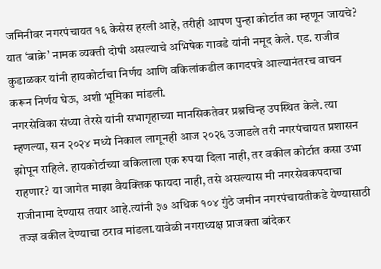जमिनीवर नगरपंचायत १६ केसेस हरली आहे, तरीही आपण पुन्हा कोर्टात का म्हणून जायचे? यात ‘बाक्रे’ नामक व्यक्ती दोषी असल्याचे अभिषेक गावडे यांनी नमूद केले. एड. राजीव कुडाळकर यांनी हायकोर्टाचा निर्णय आणि वकिलांकडील कागदपत्रे आल्यानंतरच वाचन करून निर्णय घेऊ, अशी भूमिका मांडली.
नगरसेविका संध्या तेरसे यांनी सभागृहाच्या मानसिकतेवर प्रश्नचिन्ह उपस्थित केले. त्या म्हणल्या, सन २०२४ मध्ये निकाल लागूनही आज २०२६ उजाडले तरी नगरपंचायत प्रशासन झोपून राहिले. हायकोर्टाच्या वकिलाला एक रुपया दिला नाही, तर वकील कोर्टात कसा उभा राहणार? या जागेत माझा वैयक्तिक फायदा नाही, तसे असल्यास मी नगरसेवकपदाचा राजीनामा देण्यास तयार आहे.त्यांनी ३७ अधिक १०४ गुंठे जमीन नगरपंचायतीकडे येण्यासाठी तज्ज्ञ वकील देण्याचा ठराव मांडला.यावेळी नगराध्यक्ष प्राजक्ता बांदेकर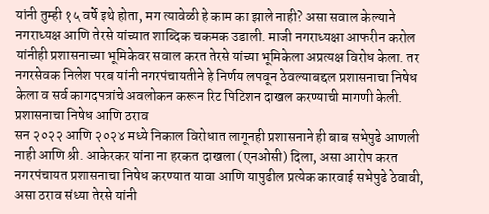यांनी तुम्ही १५ वर्षे इथे होता, मग त्यावेळी हे काम का झाले नाही? असा सवाल केल्याने नगराध्यक्ष आणि तेरसे यांच्यात शाब्दिक चकमक उडाली. माजी नगराध्यक्षा आफरीन करोल यांनीही प्रशासनाच्या भूमिकेवर सवाल करत तेरसे यांच्या भूमिकेला अप्रत्यक्ष विरोध केला. तर नगरसेवक निलेश परब यांनी नगरपंचायतीने हे निर्णय लपवून ठेवल्याबद्दल प्रशासनाचा निषेध केला व सर्व कागदपत्रांचे अवलोकन करून रिट पिटिशन दाखल करण्याची मागणी केली.
प्रशासनाचा निषेध आणि ठराव
सन २०२२ आणि २०२४ मध्ये निकाल विरोधात लागूनही प्रशासनाने ही बाब सभेपुढे आणली नाही आणि श्री. आकेरकर यांना ना हरकत दाखला (एनओसी) दिला, असा आरोप करत नगरपंचायत प्रशासनाचा निषेध करण्यात यावा आणि यापुढील प्रत्येक कारवाई सभेपुढे ठेवावी, असा ठराव संध्या तेरसे यांनी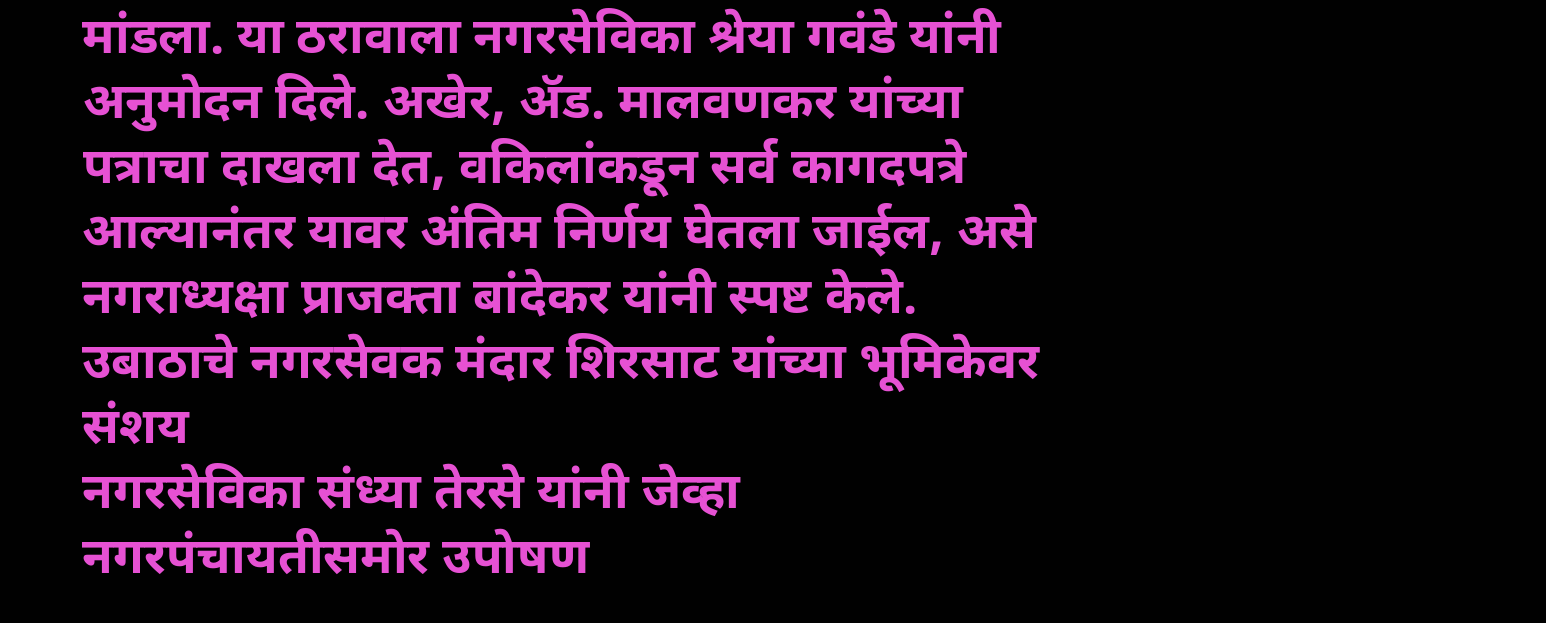मांडला. या ठरावाला नगरसेविका श्रेया गवंडे यांनी अनुमोदन दिले. अखेर, ॲड. मालवणकर यांच्या पत्राचा दाखला देत, वकिलांकडून सर्व कागदपत्रे आल्यानंतर यावर अंतिम निर्णय घेतला जाईल, असे नगराध्यक्षा प्राजक्ता बांदेकर यांनी स्पष्ट केले.
उबाठाचे नगरसेवक मंदार शिरसाट यांच्या भूमिकेवर संशय
नगरसेविका संध्या तेरसे यांनी जेव्हा नगरपंचायतीसमोर उपोषण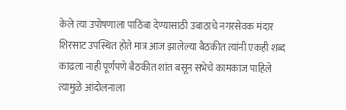केले त्या उपोषणाला पाठिंबा देण्यासाठी उबाठाचे नगरसेवक मंदार शिरसाट उपस्थित होते मात्र आज झालेल्या बैठकीत त्यांनी एकही शब्द काढला नाही पूर्णपणे बैठकीत शांत बसून सभेचे कामकाज पाहिले त्यामुळे आंदोलनाला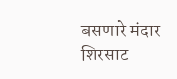बसणारे मंदार शिरसाट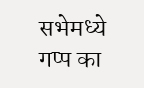सभेमध्ये गप्प का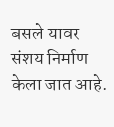बसले यावर संशय निर्माण केला जात आहे.